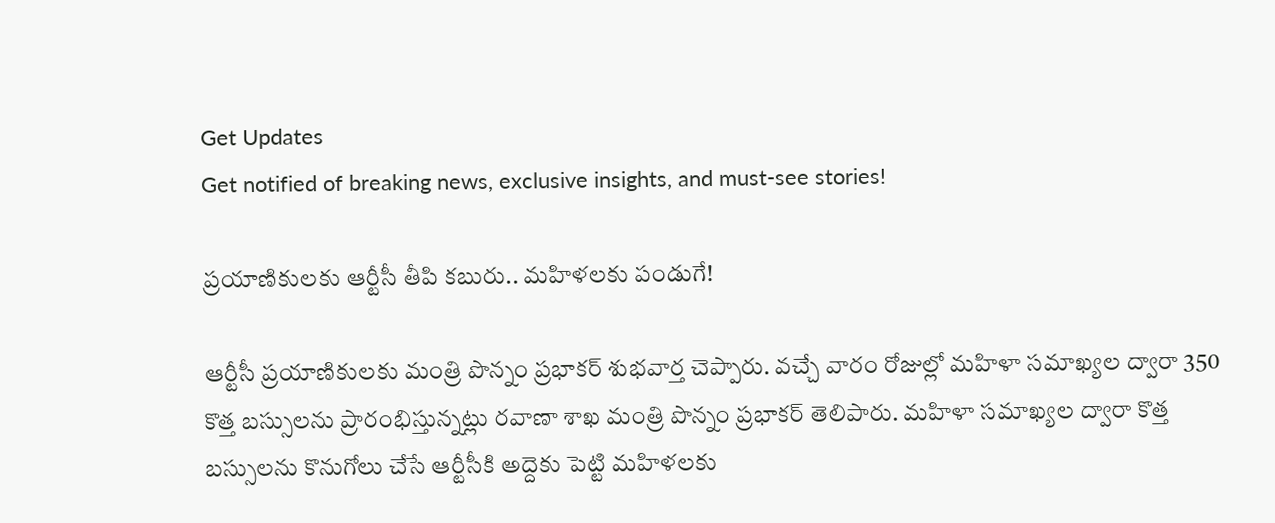Get Updates
Get notified of breaking news, exclusive insights, and must-see stories!

ప్రయాణికులకు ఆర్టీసీ తీపి కబురు.. మహిళలకు పండుగే!

ఆర్టీసీ ప్రయాణికులకు మంత్రి పొన్నం ప్రభాకర్ శుభవార్త చెప్పారు. వచ్చే వారం రోజుల్లో మహిళా సమాఖ్యల ద్వారా 350 కొత్త బస్సులను ప్రారంభిస్తున్నట్లు రవాణా శాఖ మంత్రి పొన్నం ప్రభాకర్ తెలిపారు. మహిళా సమాఖ్యల ద్వారా కొత్త బస్సులను కొనుగోలు చేసే ఆర్టీసీకి అద్దెకు పెట్టి మహిళలకు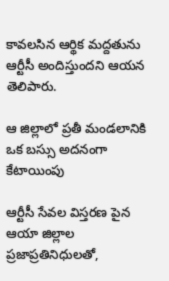కావలసిన ఆర్థిక మద్దతును ఆర్టీసీ అందిస్తుందని ఆయన తెలిపారు.

ఆ జిల్లాలో ప్రతీ మండలానికి ఒక బస్సు అదనంగా కేటాయింపు

ఆర్టీసీ సేవల విస్తరణ పైన ఆయా జిల్లాల ప్రజాప్రతినిధులతో,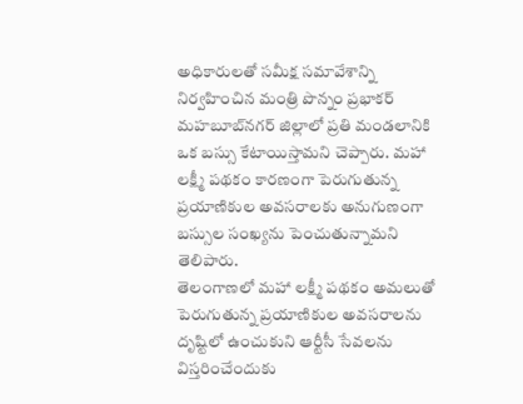అధికారులతో సమీక్ష సమావేశాన్ని నిర్వహించిన మంత్రి పొన్నం ప్రభాకర్ మహబూబ్‌నగర్ జిల్లాలో ప్రతి మండలానికి ఒక బస్సు కేటాయిస్తామని చెప్పారు. మహా లక్ష్మీ పథకం కారణంగా పెరుగుతున్న ప్రయాణికుల అవసరాలకు అనుగుణంగా బస్సుల సంఖ్యను పెంచుతున్నామని తెలిపారు.
తెలంగాణలో మహా లక్ష్మీ పథకం అమలుతో పెరుగుతున్న ప్రయాణికుల అవసరాలను దృష్టిలో ఉంచుకుని ఆర్టీసీ సేవలను విస్తరించేందుకు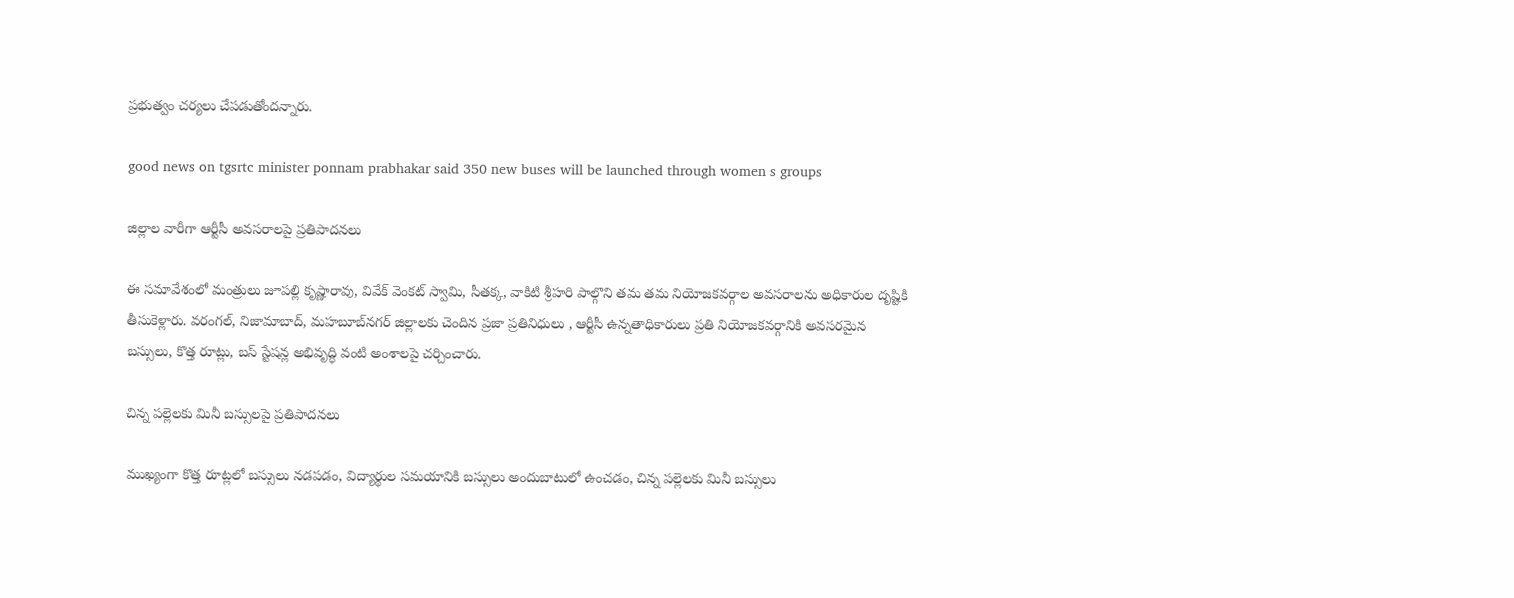ప్రభుత్వం చర్యలు చేపడుతోందన్నారు.

good news on tgsrtc minister ponnam prabhakar said 350 new buses will be launched through women s groups

జిల్లాల వారీగా ఆర్టీసీ అవసరాలపై ప్రతిపాదనలు

ఈ సమావేశంలో మంత్రులు జూపల్లి కృష్ణారావు, వివేక్ వెంకట్ స్వామి, సీతక్క, వాకిటి శ్రీహరి పాల్గొని తమ తమ నియోజకవర్గాల అవసరాలను అధికారుల దృష్టికి తీసుకెళ్లారు. వరంగల్, నిజామాబాద్, మహబూబ్‌నగర్ జిల్లాలకు చెందిన ప్రజా ప్రతినిధులు , ఆర్టీసీ ఉన్నతాధికారులు ప్రతి నియోజకవర్గానికి అవసరమైన బస్సులు, కొత్త రూట్లు, బస్ స్టేషన్ల అభివృద్ధి వంటి అంశాలపై చర్చించారు.

చిన్న పల్లెలకు మినీ బస్సులపై ప్రతిపాదనలు

ముఖ్యంగా కొత్త రూట్లలో బస్సులు నడపడం, విద్యార్థుల సమయానికి బస్సులు అందుబాటులో ఉంచడం, చిన్న పల్లెలకు మినీ బస్సులు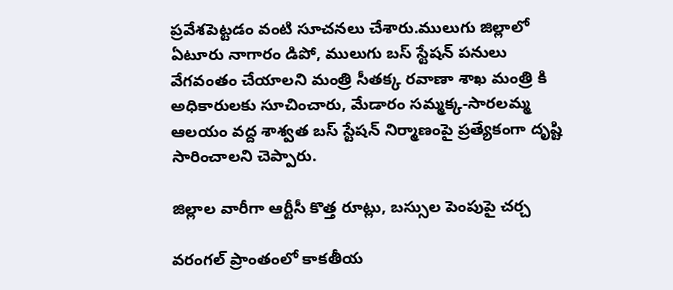ప్రవేశపెట్టడం వంటి సూచనలు చేశారు.ములుగు జిల్లాలో ఏటూరు నాగారం డిపో, ములుగు బస్ స్టేషన్ పనులు వేగవంతం చేయాలని మంత్రి సీతక్క రవాణా శాఖ మంత్రి కి అధికారులకు సూచించారు, మేడారం సమ్మక్క-సారలమ్మ ఆలయం వద్ద శాశ్వత బస్ స్టేషన్ నిర్మాణంపై ప్రత్యేకంగా దృష్టి సారించాలని చెప్పారు.

జిల్లాల వారీగా ఆర్టీసీ కొత్త రూట్లు, బస్సుల పెంపుపై చర్చ

వరంగల్ ప్రాంతంలో కాకతీయ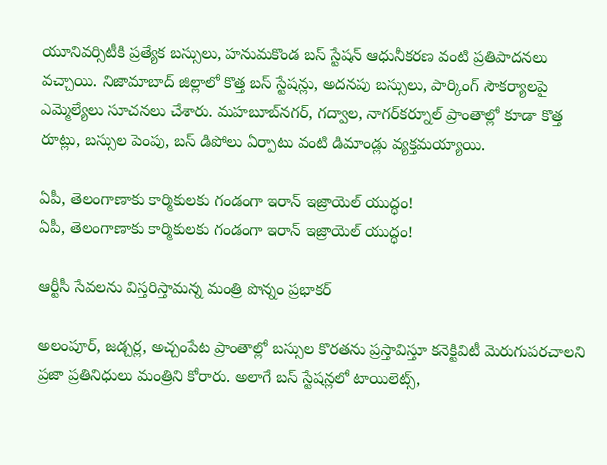యూనివర్సిటీకి ప్రత్యేక బస్సులు, హనుమకొండ బస్ స్టేషన్ ఆధునీకరణ వంటి ప్రతిపాదనలు వచ్చాయి. నిజామాబాద్ జిల్లాలో కొత్త బస్ స్టేషన్లు, అదనపు బస్సులు, పార్కింగ్ సౌకర్యాలపై ఎమ్మెల్యేలు సూచనలు చేశారు. మహబూబ్‌నగర్, గద్వాల, నాగర్‌కర్నూల్ ప్రాంతాల్లో కూడా కొత్త రూట్లు, బస్సుల పెంపు, బస్ డిపోలు ఏర్పాటు వంటి డిమాండ్లు వ్యక్తమయ్యాయి.

ఏపీ, తెలంగాణాకు కార్మికులకు గండంగా ఇరాన్ ఇజ్రాయెల్ యుద్ధం!
ఏపీ, తెలంగాణాకు కార్మికులకు గండంగా ఇరాన్ ఇజ్రాయెల్ యుద్ధం!

ఆర్టీసీ సేవలను విస్తరిస్తామన్న మంత్రి పొన్నం ప్రభాకర్

అలంపూర్, జడ్చర్ల, అచ్చంపేట ప్రాంతాల్లో బస్సుల కొరతను ప్రస్తావిస్తూ కనెక్టివిటీ మెరుగుపరచాలని ప్రజా ప్రతినిధులు మంత్రిని కోరారు. అలాగే బస్ స్టేషన్లలో టాయిలెట్స్,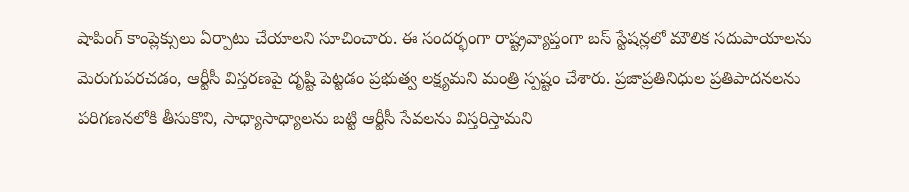షాపింగ్ కాంప్లెక్సులు ఏర్పాటు చేయాలని సూచించారు. ఈ సందర్భంగా రాష్ట్రవ్యాప్తంగా బస్ స్టేషన్లలో మౌలిక సదుపాయాలను మెరుగుపరచడం, ఆర్టీసీ విస్తరణపై దృష్టి పెట్టడం ప్రభుత్వ లక్ష్యమని మంత్రి స్పష్టం చేశారు. ప్రజాప్రతినిధుల ప్రతిపాదనలను పరిగణనలోకి తీసుకొని, సాధ్యాసాధ్యాలను బట్టి ఆర్టీసీ సేవలను విస్తరిస్తామని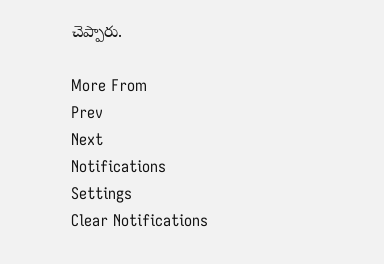చెప్పారు.

More From
Prev
Next
Notifications
Settings
Clear Notifications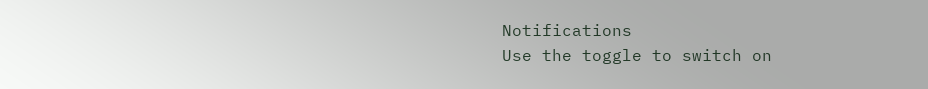Notifications
Use the toggle to switch on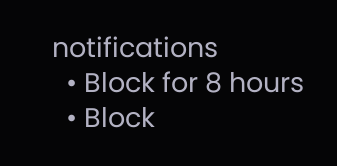notifications
  • Block for 8 hours
  • Block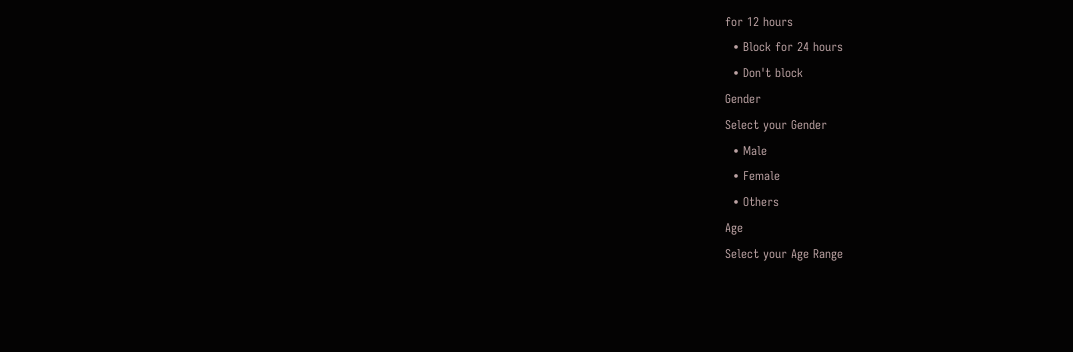for 12 hours
  • Block for 24 hours
  • Don't block
Gender
Select your Gender
  • Male
  • Female
  • Others
Age
Select your Age Range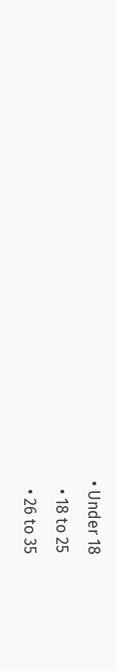• Under 18
  • 18 to 25
  • 26 to 35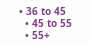• 36 to 45
  • 45 to 55
  • 55+